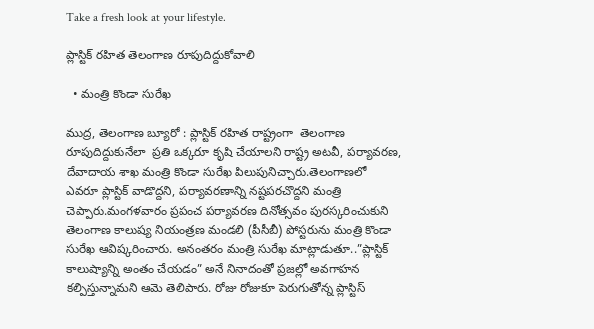Take a fresh look at your lifestyle.

ప్లాస్టిక్ రహిత తెలంగాణ రూపుదిద్దుకోవాలి

  • మంత్రి కొండా సురేఖ

ముద్ర, తెలంగాణ బ్యూరో : ప్లాస్టిక్ ర‌హిత రాష్ట్రంగా  తెలంగాణ రూపుదిద్దుకునేలా  ప్ర‌తి ఒక్క‌రూ కృషి చేయాల‌ని రాష్ట్ర‌ అటవీ, పర్యావరణ, దేవాదాయ శాఖ మంత్రి కొండా సురేఖ పిలుపునిచ్చారు.తెలంగాణలో ఎవరూ ప్లాస్టిక్ వాడొద్దని, పర్యావరణాన్ని నష్టపరచొద్దని మంత్రి చెప్పారు.మంగళవారం ప్రపంచ పర్యావరణ దినోత్సవం పురస్కరించుకుని తెలంగాణ కాలుష్య నియంత్రణ మండలి (పీసీబీ) పోస్టరును మంత్రి కొండా సురేఖ ఆవిష్కరించారు. అనంతరం మంత్రి సురేఖ మాట్లాడుతూ..”ప్లాస్టిక్ కాలుష్యాన్ని అంతం చేయడం” అనే నినాదంతో ప్రజల్లో అవగాహన కల్పిస్తున్నామని ఆమె తెలిపారు. రోజు రోజుకూ పెరుగుతోన్న ప్లాస్టిస్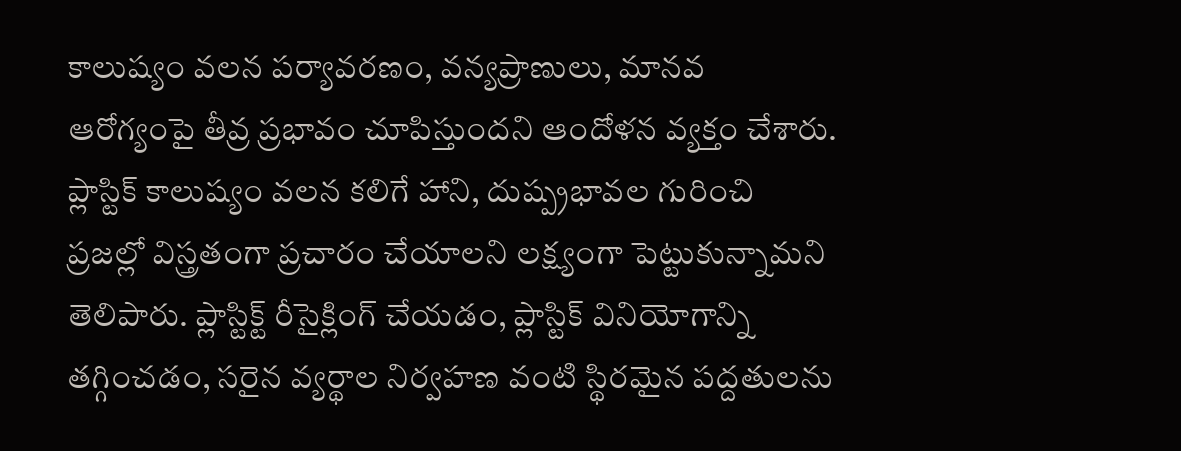కాలుష్యం వలన పర్యావరణం, వన్యప్రాణులు, మానవ ఆరోగ్యంపై తీవ్ర ప్రభావం చూపిస్తుందని ఆందోళన వ్యక్తం చేశారు. ప్లాస్టిక్ కాలుష్యం వలన కలిగే హాని, దుష్ప్రభావల గురించి ప్రజల్లో విస్త్రతంగా ప్రచారం చేయాలని లక్ష్యంగా పెట్టుకున్నామని తెలిపారు. ప్లాస్టిక్ట్ రీసైక్లింగ్ చేయడం, ప్లాస్టిక్ వినియోగాన్ని తగ్గించడం, సరైన వ్యర్థాల నిర్వహణ వంటి స్థిరమైన పద్దతులను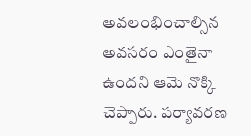అవలంభించాల్సిన అవసరం ఎంతైనా ఉందని ఆమె నొక్కి చెప్పారు. పర్యావరణ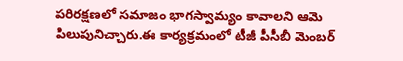పరిరక్షణలో సమాజం భాగస్వామ్యం కావాలని ఆమె పిలుపునిచ్చారు.ఈ కార్యక్రమంలో టీజీ పీసీబీ మెంబర్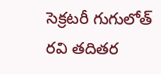సెక్రటరీ గుగులోత్ రవి తదితర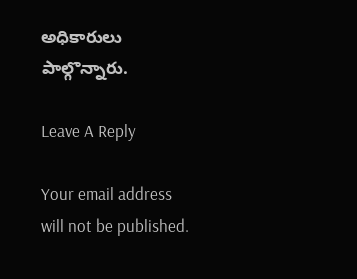అధికారులు పాల్గొన్నారు.

Leave A Reply

Your email address will not be published.